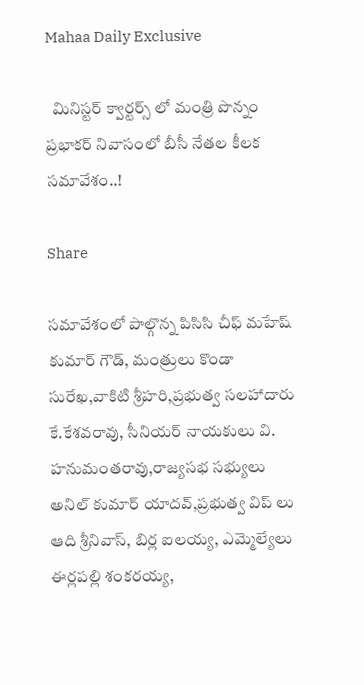Mahaa Daily Exclusive

  మినిస్టర్ క్వార్టర్స్ లో మంత్రి పొన్నం ప్రభాకర్ నివాసంలో బీసీ నేతల కీలక సమావేశం..!

Share

సమావేశంలో పాల్గొన్న పిసిసి చీఫ్ మహేష్ కుమార్ గౌడ్, మంత్రులు కొండా సురేఖ,వాకిటి శ్రీహరి,ప్రభుత్వ సలహాదారు కే.కేశవరావు, సీనియర్ నాయకులు వి. హనుమంతరావు,రాజ్యసభ సభ్యులు అనిల్ కుమార్ యాదవ్,ప్రభుత్వ విప్ లు ఆది శ్రీనివాస్, బిర్ల ఐలయ్య, ఎమ్మెల్యేలు ఈర్లపల్లి శంకరయ్య,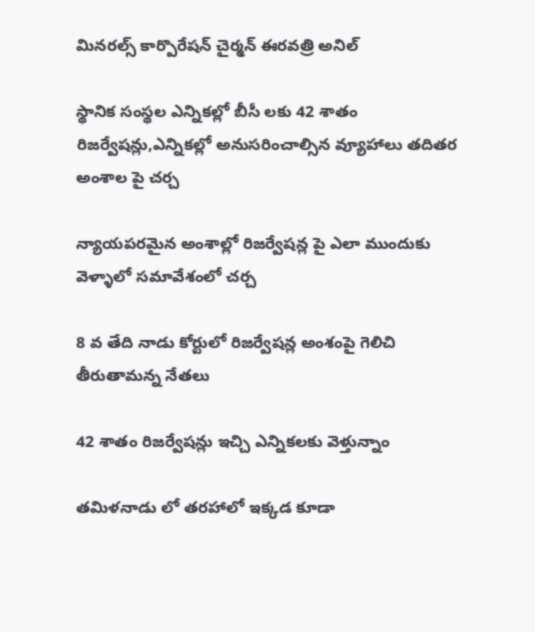మినరల్స్ కార్పొరేషన్ చైర్మన్ ఈరవత్రి అనిల్

స్థానిక సంస్థల ఎన్నికల్లో బీసీ లకు 42 శాతం రిజర్వేషన్లు,ఎన్నికల్లో అనుసరించాల్సిన వ్యూహాలు తదితర అంశాల పై చర్చ

న్యాయపరమైన అంశాల్లో రిజర్వేషన్ల పై ఎలా ముందుకు వెళ్ళాలో సమావేశంలో చర్చ

8 వ తేది నాడు కోర్టులో రిజర్వేషన్ల అంశంపై గెలిచి తీరుతామన్న నేతలు

42 శాతం రిజర్వేషన్లు ఇచ్చి ఎన్నికలకు వెళ్తున్నాం

తమిళనాడు లో తరహాలో ఇక్కడ కూడా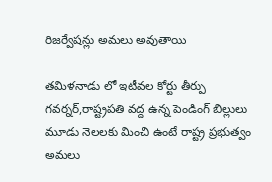రిజర్వేషన్లు అమలు అవుతాయి

తమిళనాడు లో ఇటీవల కోర్టు తీర్పు గవర్నర్,రాష్ట్రపతి వద్ద ఉన్న పెండింగ్ బిల్లులు మూడు నెలలకు మించి ఉంటే రాష్ట్ర ప్రభుత్వం అమలు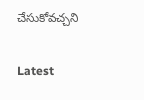చేసుకోవచ్చని

Latest